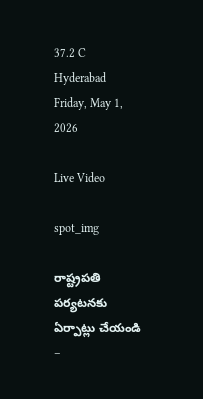37.2 C
Hyderabad
Friday, May 1, 2026

Live Video

spot_img

రాష్ట్రపతి పర్యటనకు ఏర్పాట్లు చేయండి –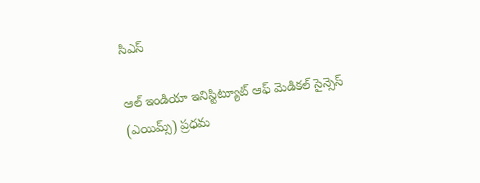సిఎస్

ఆల్ ఇండియా ఇనిస్టిట్యూట్ ఆఫ్ మెడికల్ సైన్సెస్ (ఎయిమ్స్) ప్రధమ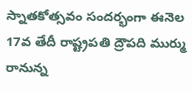స్నాతకోత్సవం సందర్భంగా ఈనెల 17వ తేదీ రాష్ట్రపతి ద్రౌపది ముర్ము రానున్న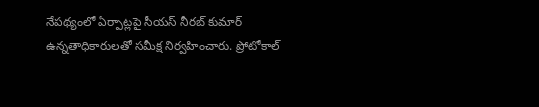నేపథ్యంలో ఏర్పాట్లపై సీయస్ నీరబ్ కుమార్ ఉన్నతాధికారులతో సమీక్ష నిర్వహించారు. ప్రోటోకాల్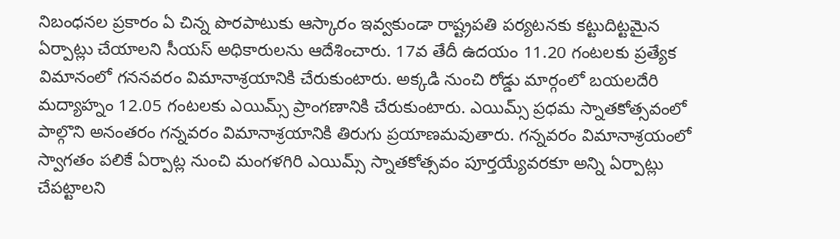నిబంధనల ప్రకారం ఏ చిన్న పొరపాటుకు ఆస్కారం ఇవ్వకుండా రాష్ట్రపతి పర్యటనకు కట్టుదిట్టమైన ఏర్పాట్లు చేయాలని సీయస్ అధికారులను ఆదేశించారు. 17వ తేదీ ఉదయం 11.20 గంటలకు ప్రత్యేక విమానంలో గననవరం విమానాశ్రయానికి చేరుకుంటారు. అక్కడి నుంచి రోడ్డు మార్గంలో బయలదేరి మద్యాహ్నం 12.05 గంటలకు ఎయిమ్స్ ప్రాంగణానికి చేరుకుంటారు. ఎయిమ్స్ ప్రధమ స్నాతకోత్సవంలో పాల్గొని అనంతరం గన్నవరం విమానాశ్రయానికి తిరుగు ప్రయాణమవుతారు. గన్నవరం విమానాశ్రయంలో స్వాగతం పలికే ఏర్పాట్ల నుంచి మంగళగిరి ఎయిమ్స్ స్నాతకోత్సవం పూర్తయ్యేవరకూ అన్ని ఏర్పాట్లు చేపట్టాలని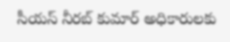సీయస్ నీరబ్ కుమార్ అధికారులకు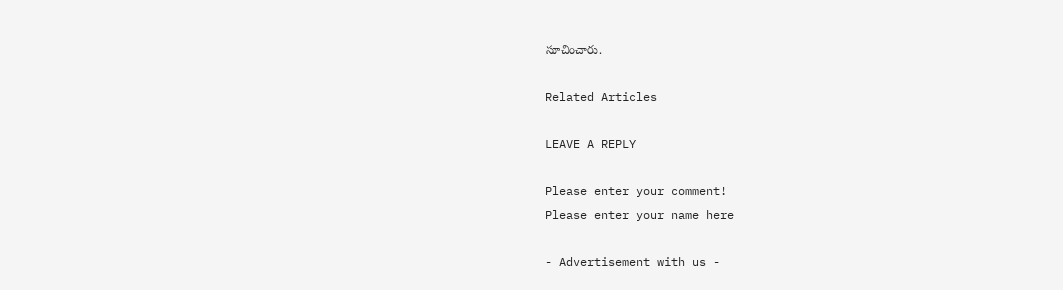సూచించారు.

Related Articles

LEAVE A REPLY

Please enter your comment!
Please enter your name here

- Advertisement with us -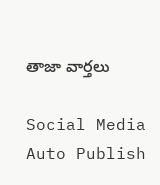తాజా వార్తలు

Social Media Auto Publish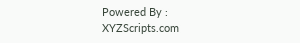Powered By : XYZScripts.com